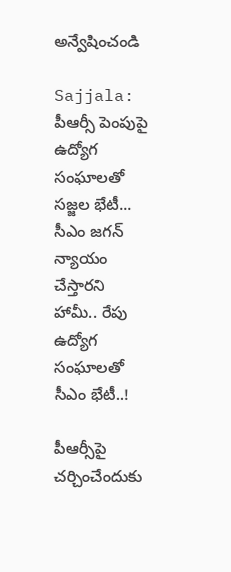అన్వేషించండి

Sajjala: పీఆర్సీ పెంపుపై ఉద్యోగ సంఘాలతో సజ్జల భేటీ... సీఎం జగన్ న్యాయం చేస్తారని హామీ.. రేపు ఉద్యోగ సంఘాలతో సీఎం భేటీ..!

పీఆర్సీపై చర్చించేందుకు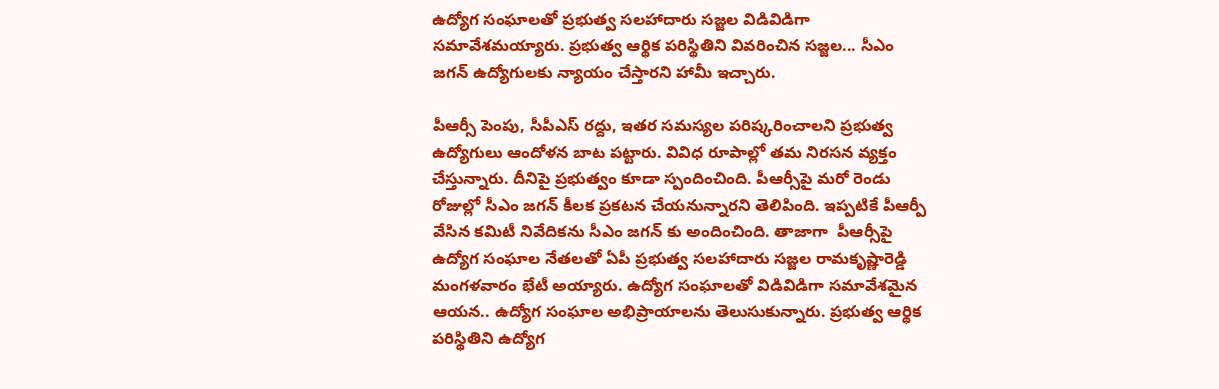ఉద్యోగ సంఘాలతో ప్రభుత్వ సలహాదారు సజ్జల విడివిడిగా సమావేశమయ్యారు. ప్రభుత్వ ఆర్థిక పరిస్థితిని వివరించిన సజ్జల... సీఎం జగన్ ఉద్యోగులకు న్యాయం చేస్తారని హామీ ఇచ్చారు.

పీఆర్సీ పెంపు, సీపీఎస్ రద్దు, ఇతర సమస్యల పరిష్కరించాలని ప్రభుత్వ ఉద్యోగులు ఆందోళన బాట పట్టారు. వివిధ రూపాల్లో తమ నిరసన వ్యక్తం చేస్తున్నారు. దీనిపై ప్రభుత్వం కూడా స్పందించింది. పీఆర్సీపై మరో రెండు రోజుల్లో సీఎం జగన్ కీలక ప్రకటన చేయనున్నారని తెలిపింది. ఇప్పటికే పీఆర్పీ వేసిన కమిటీ నివేదికను సీఎం జగన్ కు అందించింది. తాజాగా  పీఆర్సీపై ఉద్యోగ సంఘాల నేతలతో ఏపీ ప్రభుత్వ సలహాదారు సజ్జల రామకృష్ణారెడ్డి మంగళవారం భేటీ అయ్యారు. ఉద్యోగ సంఘాలతో విడివిడిగా సమావేశమైన ఆయన.. ఉద్యోగ సంఘాల అభిప్రాయాలను తెలుసుకున్నారు. ప్రభుత్వ ఆర్థిక పరిస్థితిని ఉద్యోగ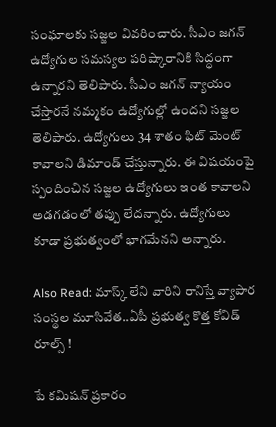సంఘాలకు సజ్జల వివరించారు. సీఎం జగన్‌ ఉద్యోగుల సమస్యల పరిష్కారానికి సిద్ధంగా ఉన్నారని తెలిపారు. సీఎం జగన్‌ న్యాయం చేస్తారనే నమ్మకం ఉద్యోగుల్లో ఉందని సజ్జల తెలిపారు. ఉద్యోగులు 34 శాతం ఫిట్ మెంట్ కావాలని డిమాండ్ చేస్తున్నారు. ఈ విషయంపై స్పందించిన సజ్జల ఉద్యోగులు ఇంత కావాలని అడగడంలో తప్పు లేదన్నారు. ఉద్యోగులు కూడా ప్రభుత్వంలో భాగమేనని అన్నారు.

Also Read: మాస్క్ లేని వారిని రానిస్తే వ్యాపార సంస్థల మూసివేత..ఏపీ ప్రభుత్వ కొత్త కోవిడ్ రూల్స్ !

పే కమిషన్ ప్రకారం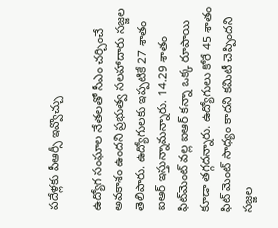పదేళ్లకు పీఆర్సీ ఇవ్వొచ్చు

ఉద్యోగ సంఘాల నేతలతో సీఎం చర్చించే అవకాశం ఉందని ప్రభుత్వ సలహాదారు సజ్జల తెలిపారు. ఉద్యోగులకు ఇప్పటికే 27 శాతం ఐఆర్ ఇస్తున్నామన్నారు. 14.29 శాతం ఫిట్‌మెంట్‌ వల్ల ఐఆర్‌ కన్నా ఒక్క రూపాయి కూడా తగ్గదన్నారు. ఉద్యోగులు కోరే 45 శాతం ఫిట్ మెంట్ సాధ్యం కాదని కమిటీ చెప్పిందని సజ్జల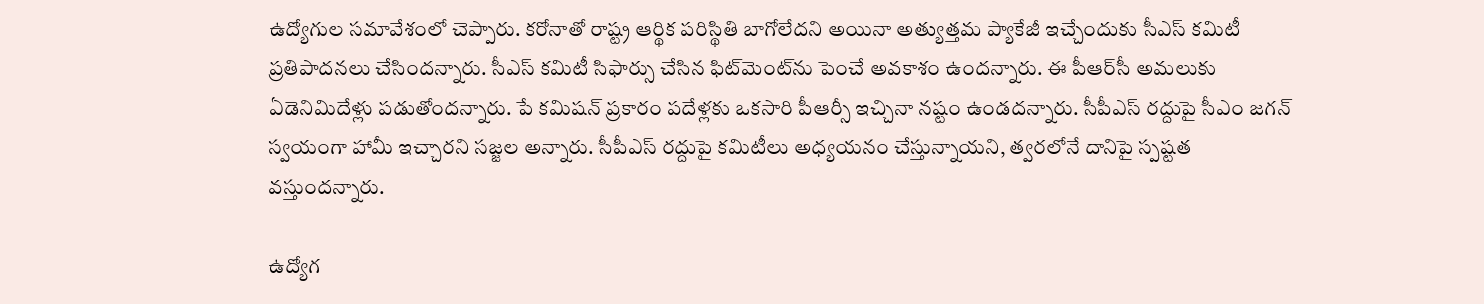ఉద్యోగుల సమావేశంలో చెప్పారు. కరోనాతో రాష్ట్ర ఆర్థిక పరిస్థితి బాగోలేదని అయినా అత్యుత్తమ ప్యాకేజీ ఇచ్చేందుకు సీఎస్‌ కమిటీ ప్రతిపాదనలు చేసిందన్నారు. సీఎస్‌ కమిటీ సిఫార్సు చేసిన ఫిట్‌మెంట్‌ను పెంచే అవకాశం ఉందన్నారు. ఈ పీఆర్‌సీ అమలుకు ఏడెనిమిదేళ్లు పడుతోందన్నారు. పే కమిషన్‌ ప్రకారం పదేళ్లకు ఒకసారి పీఆర్సీ ఇచ్చినా నష్టం ఉండదన్నారు. సీపీఎస్‌ రద్దుపై సీఎం జగన్‌ స్వయంగా హామీ ఇచ్చారని సజ్జల అన్నారు. సీపీఎస్ రద్దుపై కమిటీలు అధ్యయనం చేస్తున్నాయని, త్వరలోనే దానిపై స్పష్టత వస్తుందన్నారు.

ఉద్యోగ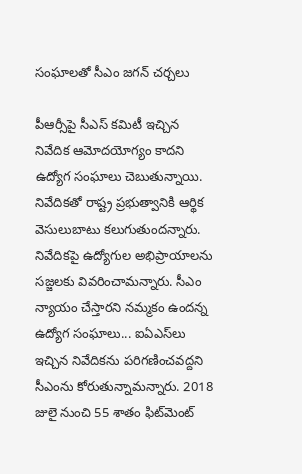సంఘాలతో సీఎం జగన్ చర్చలు

పీఆర్సీపై సీఎస్‌ కమిటీ ఇచ్చిన నివేదిక ఆమోదయోగ్యం కాదని ఉద్యోగ సంఘాలు చెబుతున్నాయి. నివేదికతో రాష్ట్ర ప్రభుత్వానికి ఆర్థిక వెసులుబాటు కలుగుతుందన్నారు. నివేదికపై ఉద్యోగుల అభిప్రాయాలను సజ్జలకు వివరించామన్నారు. సీఎం న్యాయం చేస్తారని నమ్మకం ఉందన్న ఉద్యోగ సంఘాలు... ఐఏఎస్‌లు ఇచ్చిన నివేదికను పరిగణించవద్దని సీఎంను కోరుతున్నామన్నారు. 2018 జులై నుంచి 55 శాతం ఫిట్‌మెంట్‌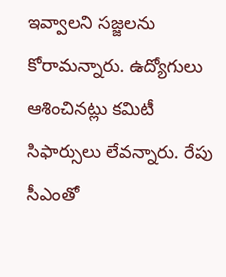ఇవ్వాలని సజ్జలను కోరామన్నారు. ఉద్యోగులు ఆశించినట్లు కమిటీ సిఫార్సులు లేవన్నారు. రేపు సీఎంతో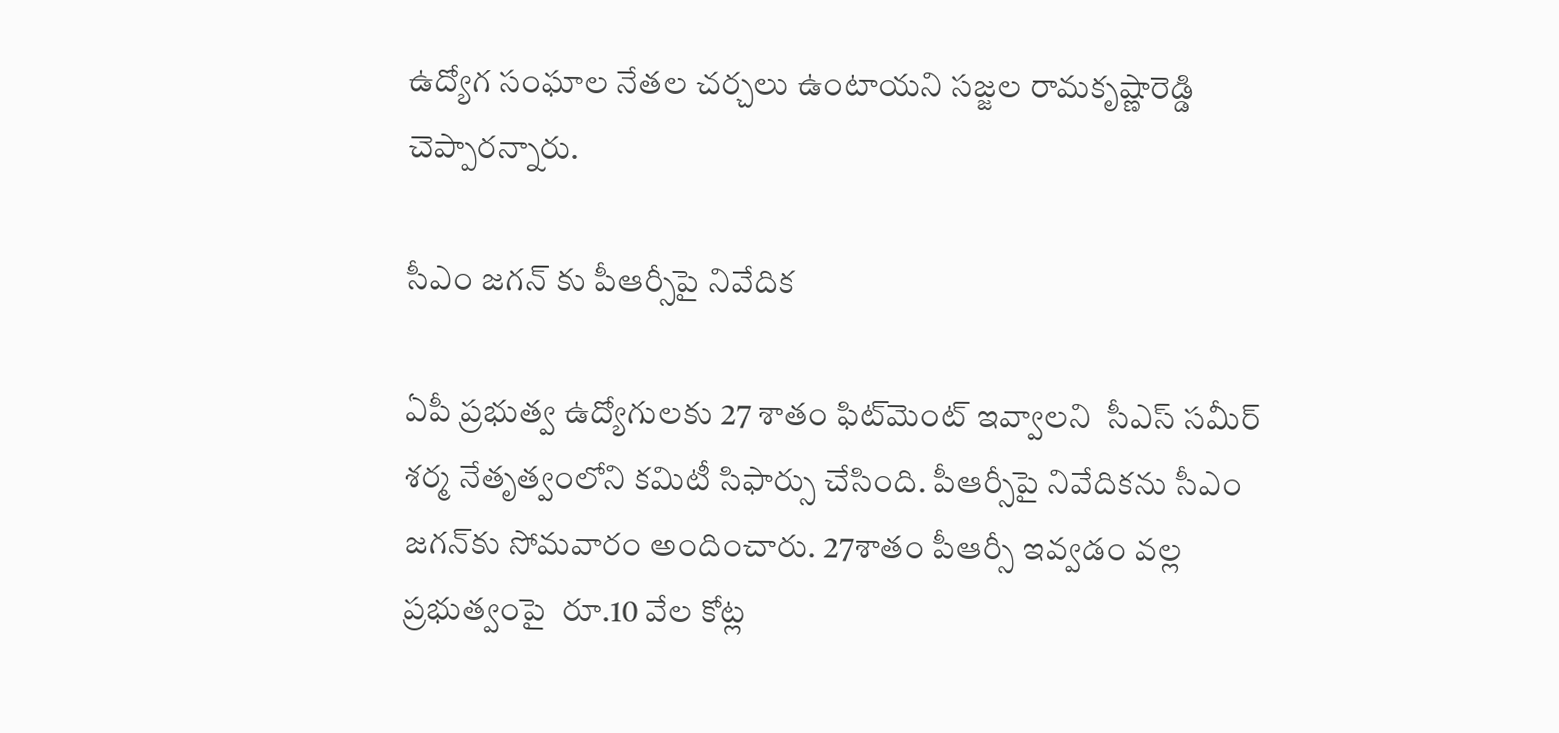ఉద్యోగ సంఘాల నేతల చర్చలు ఉంటాయని సజ్జల రామకృష్ణారెడ్డి చెప్పారన్నారు.

సీఎం జగన్ కు పీఆర్సీపై నివేదిక

ఏపీ ప్రభుత్వ ఉద్యోగులకు 27 శాతం ఫిట్‌మెంట్ ఇవ్వాలని  సీఎస్ సమీర్ శర్మ నేతృత్వంలోని కమిటీ సిఫార్సు చేసింది. పీఆర్సీపై నివేదికను సీఎం జగన్‌కు సోమవారం అందించారు. 27శాతం పీఆర్సీ ఇవ్వడం వల్ల ప్రభుత్వంపై  రూ.10 వేల కోట్ల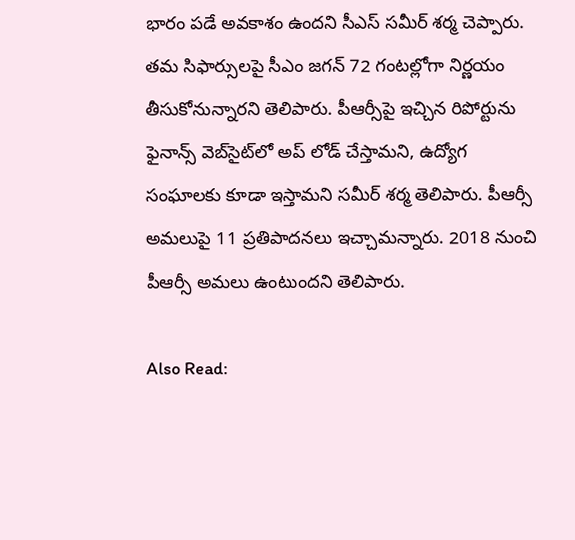భారం పడే అవకాశం ఉందని సీఎస్ సమీర్ శర్మ చెప్పారు. తమ సిఫార్సులపై సీఎం జగన్ 72 గంటల్లోగా నిర్ణయం తీసుకోనున్నారని తెలిపారు. పీఆర్సీపై ఇచ్చిన రిపోర్టును ఫైనాన్స్ వెబ్‌సైట్‌లో అప్ లోడ్ చేస్తామని, ఉద్యోగ సంఘాలకు కూడా ఇస్తామని సమీర్ శర్మ తెలిపారు. పీఆర్సీ అమలుపై 11 ప్రతిపాదనలు ఇచ్చామన్నారు. 2018 నుంచి పీఆర్సీ అమలు ఉంటుందని తెలిపారు.

Also Read: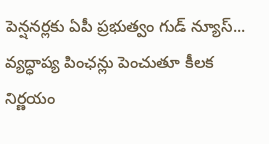పెన్షనర్లకు ఏపీ ప్రభుత్వం గుడ్ న్యూస్... వ్యద్ధాప్య పింఛన్లు పెంచుతూ కీలక నిర్ణయం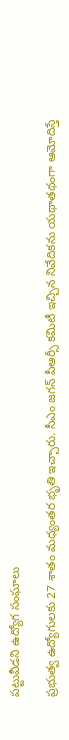పట్టువీడని ఉద్యోగ సంఘాలు

ప్రభుత్వ ఉద్యోగులకు 27 శాతం మధ్యంతర భృతి ఇచ్చారు. సీఎం జగన్ పీఆర్సీ కమిటీ ఇచ్చిన నివేదికను యథాతథంగా ఆమోదిస్తే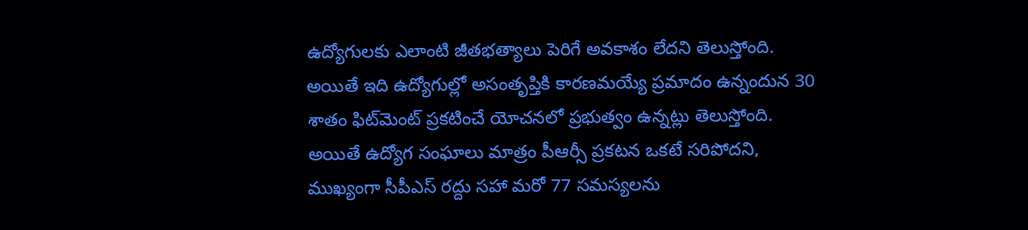ఉద్యోగులకు ఎలాంటి జీతభత్యాలు పెరిగే అవకాశం లేదని తెలుస్తోంది. అయితే ఇది ఉద్యోగుల్లో అసంతృప్తికి కారణమయ్యే ప్రమాదం ఉన్నందున 30 శాతం ఫిట్‌మెంట్ ప్రకటించే యోచనలో ప్రభుత్వం ఉన్నట్లు తెలుస్తోంది. అయితే ఉద్యోగ సంఘాలు మాత్రం పీఆర్సీ ప్రకటన ఒకటే సరిపోదని, ముఖ్యంగా సీపీఎస్ రద్దు సహా మరో 77 సమస్యలను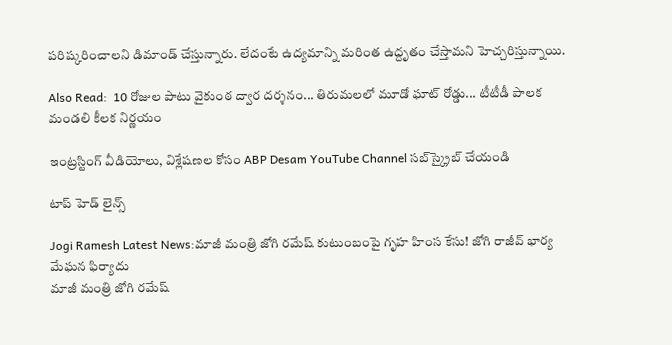పరిష్కరించాలని డిమాండ్ చేస్తున్నారు. లేదంటే ఉద్యమాన్ని మరింత ఉద్దృతం చేస్తామని హెచ్చరిస్తున్నాయి.

Also Read:  10 రోజుల పాటు వైకుంఠ ద్వార దర్శనం... తిరుమలలో మూడో ఘాట్ రోడ్డు... టీటీడీ పాలక మండలి కీలక నిర్ణయం

ఇంట్రస్టింగ్‌ వీడియోలు, విశ్లేషణల కోసం ABP Desam YouTube Channel సబ్‌స్క్రైబ్‌ చేయండి

టాప్ హెడ్ లైన్స్

Jogi Ramesh Latest News:మాజీ మంత్రి జోగి రమేష్ కుటుంబంపై గృహ హింస కేసు! జోగి రాజీవ్ భార్య మేఘన ఫిర్యాదు
మాజీ మంత్రి జోగి రమేష్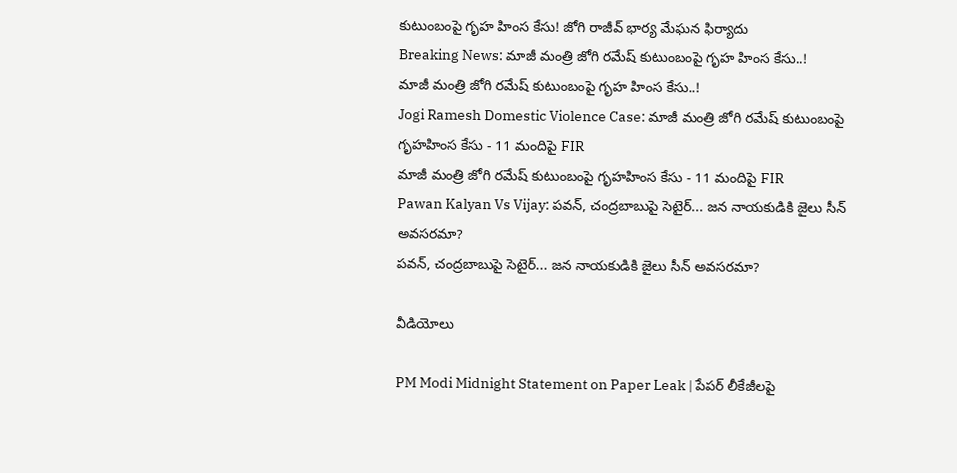కుటుంబంపై గృహ హింస కేసు! జోగి రాజీవ్ భార్య మేఘన ఫిర్యాదు
Breaking News: మాజీ మంత్రి జోగి రమేష్ కుటుంబంపై గృహ హింస కేసు..!
మాజీ మంత్రి జోగి రమేష్ కుటుంబంపై గృహ హింస కేసు..!
Jogi Ramesh Domestic Violence Case: మాజీ మంత్రి జోగి రమేష్ కుటుంబంపై గృహహింస కేసు - 11 మందిపై FIR
మాజీ మంత్రి జోగి రమేష్ కుటుంబంపై గృహహింస కేసు - 11 మందిపై FIR
Pawan Kalyan Vs Vijay: పవన్, చంద్రబాబుపై సెటైర్... జన నాయకుడికి జైలు సీన్ అవసరమా?
పవన్, చంద్రబాబుపై సెటైర్... జన నాయకుడికి జైలు సీన్ అవసరమా?

వీడియోలు

PM Modi Midnight Statement on Paper Leak | పేపర్ లీకేజీలపై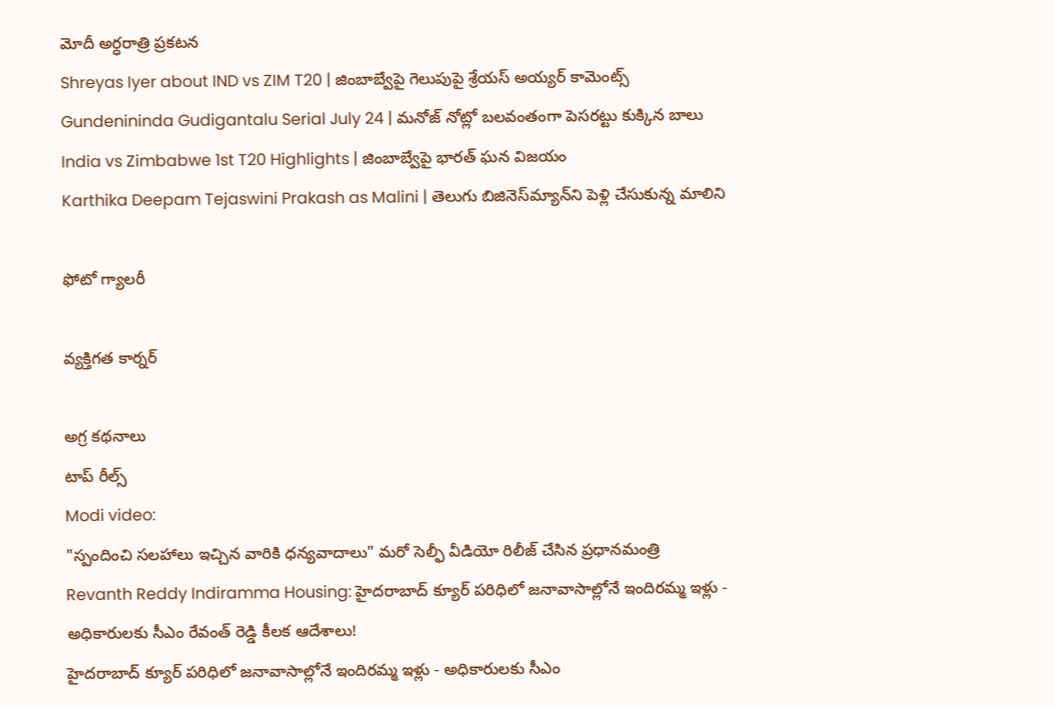మోదీ అర్ధరాత్రి ప్రకటన
Shreyas Iyer about IND vs ZIM T20 | జింబాబ్వేపై గెలుపుపై శ్రేయస్ అయ్యర్ కామెంట్స్
Gundenininda Gudigantalu Serial July 24 | మనోజ్ నోట్లో బలవంతంగా పెసరట్టు కుక్కిన బాలు
India vs Zimbabwe 1st T20 Highlights | జింబాబ్వేపై భారత్ ఘన విజయం
Karthika Deepam Tejaswini Prakash as Malini | తెలుగు బిజినెస్‌మ్యాన్‌ని పెళ్లి చేసుకున్న మాలిని

ఫోటో గ్యాలరీ

వ్యక్తిగత కార్నర్

అగ్ర కథనాలు
టాప్ రీల్స్
Modi video:
"స్పందించి సలహాలు ఇచ్చిన వారికి ధన్యవాదాలు" మరో సెల్ఫీ వీడియో రిలీజ్ చేసిన ప్రధానమంత్రి
Revanth Reddy Indiramma Housing: హైదరాబాద్ క్యూర్ పరిధిలో జనావాసాల్లోనే ఇందిరమ్మ ఇళ్లు - అధికారులకు సీఎం రేవంత్ రెడ్డి కీలక ఆదేశాలు!
హైదరాబాద్ క్యూర్ పరిధిలో జనావాసాల్లోనే ఇందిరమ్మ ఇళ్లు - అధికారులకు సీఎం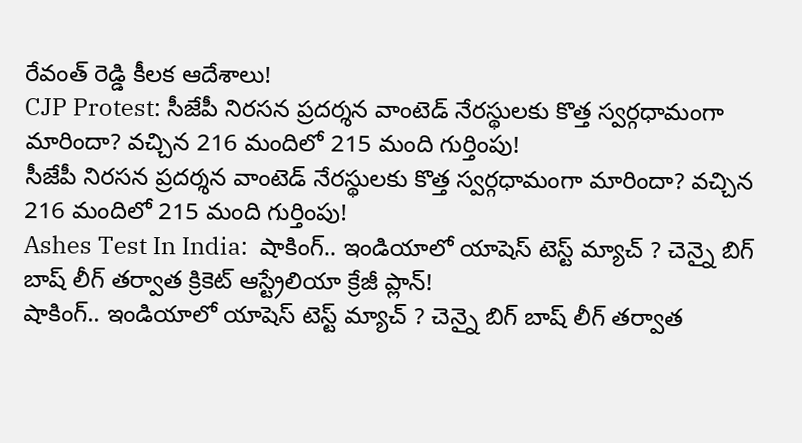రేవంత్ రెడ్డి కీలక ఆదేశాలు!
CJP Protest: సీజేపీ నిరసన ప్రదర్శన వాంటెడ్‌ నేరస్థులకు కొత్త స్వర్గధామంగా మారిందా? వచ్చిన 216 మందిలో 215 మంది గుర్తింపు!
సీజేపీ నిరసన ప్రదర్శన వాంటెడ్‌ నేరస్థులకు కొత్త స్వర్గధామంగా మారిందా? వచ్చిన 216 మందిలో 215 మంది గుర్తింపు!
Ashes Test In India:  షాకింగ్.. ఇండియాలో యాషెస్ టెస్ట్ మ్యాచ్ ? చెన్నై బిగ్ బాష్ లీగ్ తర్వాత క్రికెట్ ఆస్ట్రేలియా క్రేజీ ప్లాన్!
షాకింగ్.. ఇండియాలో యాషెస్ టెస్ట్ మ్యాచ్ ? చెన్నై బిగ్ బాష్ లీగ్ తర్వాత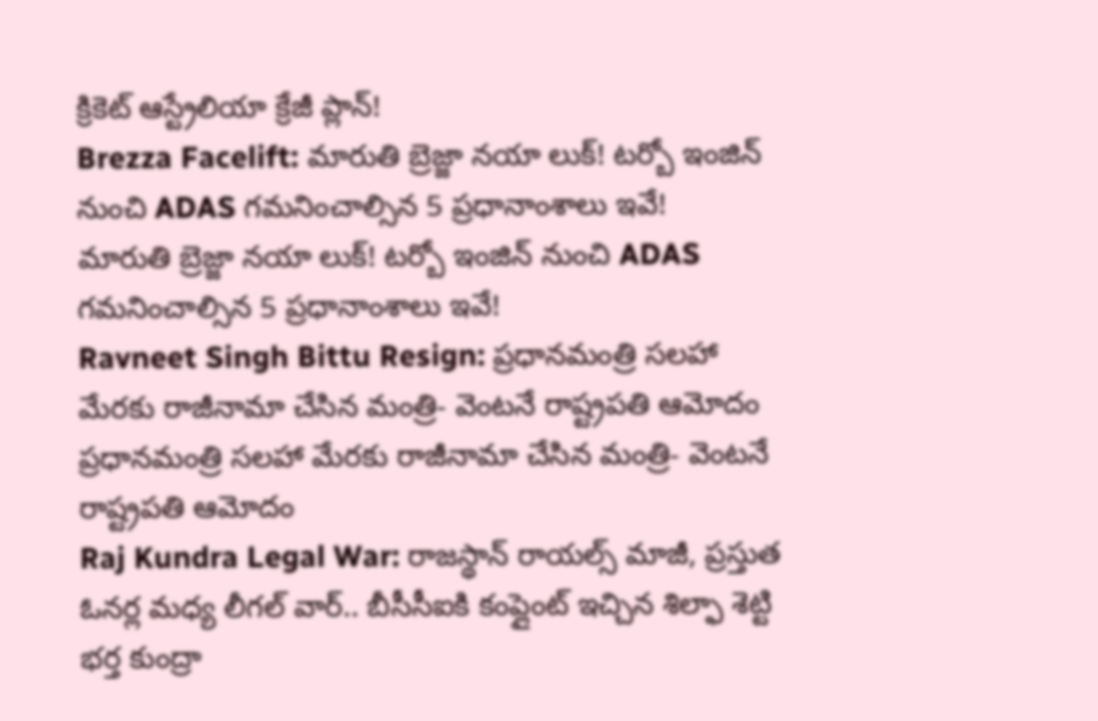క్రికెట్ ఆస్ట్రేలియా క్రేజీ ప్లాన్!
Brezza Facelift: మారుతి బ్రెజ్జా నయా లుక్‌! టర్బో ఇంజిన్ నుంచి ADAS గమనించాల్సిన 5 ప్రధానాంశాలు ఇవే!
మారుతి బ్రెజ్జా నయా లుక్‌! టర్బో ఇంజిన్ నుంచి ADAS గమనించాల్సిన 5 ప్రధానాంశాలు ఇవే!
Ravneet Singh Bittu Resign: ప్రధానమంత్రి సలహా మేరకు రాజీనామా చేసిన మంత్రి- వెంటనే రాష్ట్రపతి ఆమోదం
ప్రధానమంత్రి సలహా మేరకు రాజీనామా చేసిన మంత్రి- వెంటనే రాష్ట్రపతి ఆమోదం
Raj Kundra Legal War: రాజస్థాన్ రాయల్స్ మాజీ, ప్ర‌స్తుత ఓన‌ర్ల మ‌ధ్య లీగ‌ల్ వార్.. బీసీసీఐకి కంప్లైంట్ ఇచ్చిన శిల్ఫా శెట్టి భ‌ర్త కుంద్రా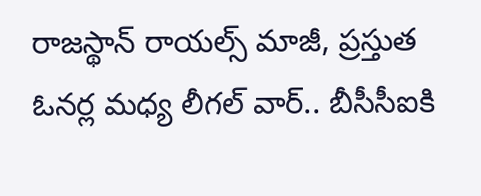రాజస్థాన్ రాయల్స్ మాజీ, ప్ర‌స్తుత ఓన‌ర్ల మ‌ధ్య లీగ‌ల్ వార్.. బీసీసీఐకి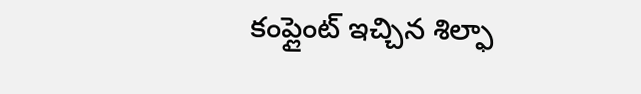కంప్లైంట్ ఇచ్చిన శిల్ఫా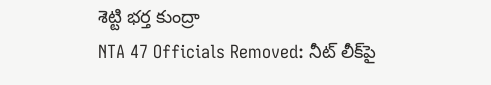శెట్టి భ‌ర్త కుంద్రా
NTA 47 Officials Removed: నీట్ లీక్‌పై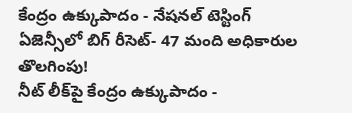కేంద్రం ఉక్కుపాదం - నేషనల్ టెస్టింగ్ ఏజెన్సీలో బిగ్ రీసెట్- 47 మంది అధికారుల తొలగింపు!
నీట్ లీక్‌పై కేంద్రం ఉక్కుపాదం -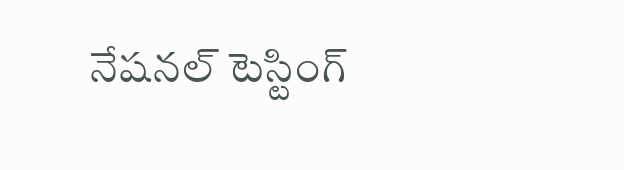నేషనల్ టెస్టింగ్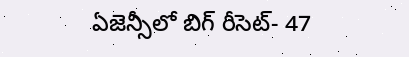ఏజెన్సీలో బిగ్ రీసెట్- 47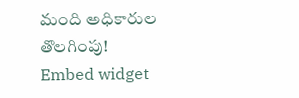మంది అధికారుల తొలగింపు!
Embed widget